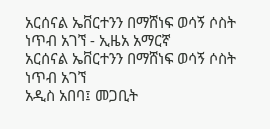አርሰናል ኤቨርተንን በማሸነፍ ወሳኝ ሶስት ነጥብ አገኘ - ኢዜአ አማርኛ
አርሰናል ኤቨርተንን በማሸነፍ ወሳኝ ሶስት ነጥብ አገኘ
አዲስ አበባ፤ መጋቢት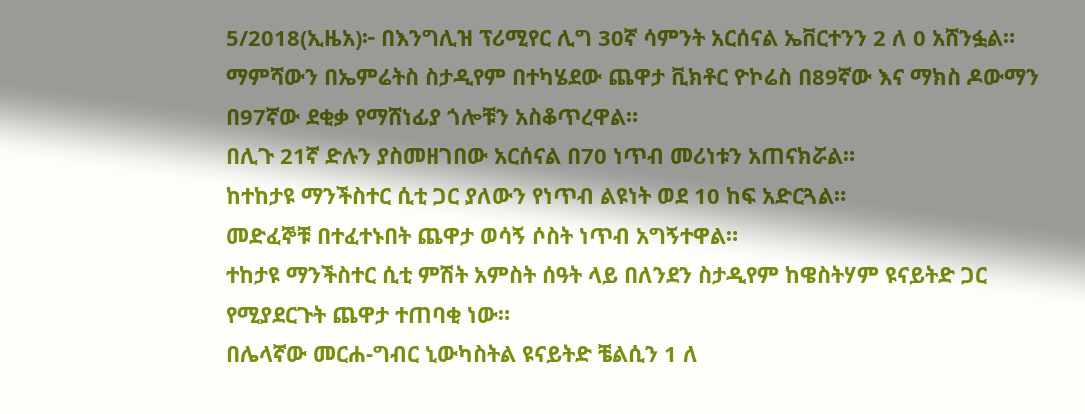5/2018(ኢዜአ)፦ በእንግሊዝ ፕሪሚየር ሊግ 30ኛ ሳምንት አርሰናል ኤቨርተንን 2 ለ 0 አሸንፏል።
ማምሻውን በኤምሬትስ ስታዲየም በተካሄደው ጨዋታ ቪክቶር ዮኮሬስ በ89ኛው እና ማክስ ዶውማን በ97ኛው ደቂቃ የማሸነፊያ ጎሎቹን አስቆጥረዋል።
በሊጉ 21ኛ ድሉን ያስመዘገበው አርሰናል በ70 ነጥብ መሪነቱን አጠናክሯል።
ከተከታዩ ማንችስተር ሲቲ ጋር ያለውን የነጥብ ልዩነት ወደ 10 ከፍ አድርጓል።
መድፈኞቹ በተፈተኑበት ጨዋታ ወሳኝ ሶስት ነጥብ አግኝተዋል።
ተከታዩ ማንችስተር ሲቲ ምሽት አምስት ሰዓት ላይ በለንደን ስታዲየም ከዌስትሃም ዩናይትድ ጋር የሚያደርጉት ጨዋታ ተጠባቂ ነው።
በሌላኛው መርሐ-ግብር ኒውካስትል ዩናይትድ ቼልሲን 1 ለ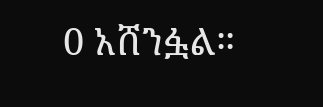0 አሸንፏል።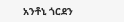አንቶኒ ጎርደን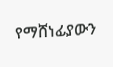የማሸነፊያውን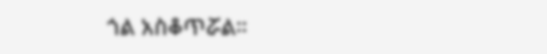ጎል አስቆጥሯል።